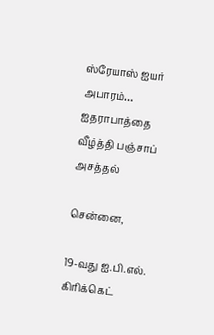ஸ்ரேயாஸ் ஐயர் அபாரம்… ஐதராபாத்தை வீழ்த்தி பஞ்சாப் அசத்தல்

சென்னை,

19-வது ஐ.பி.எல். கிரிக்கெட்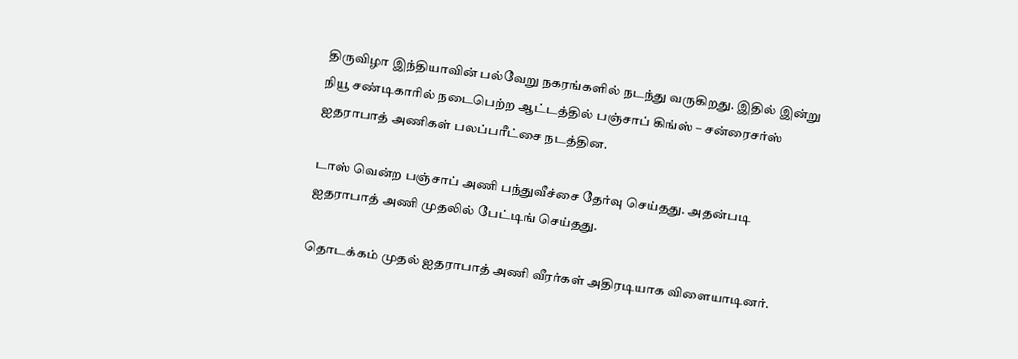திருவிழா இந்தியாவின் பல்வேறு நகரங்களில் நடந்து வருகிறது. இதில் இன்று நியூ சண்டிகாரில் நடைபெற்ற ஆட்டத்தில் பஞ்சாப் கிங்ஸ் – சன்ரைசர்ஸ் ஐதராபாத் அணிகள் பலப்பரீட்சை நடத்தின.

டாஸ் வென்ற பஞ்சாப் அணி பந்துவீச்சை தேர்வு செய்தது. அதன்படி ஐதராபாத் அணி முதலில் பேட்டிங் செய்தது.

தொடக்கம் முதல் ஐதராபாத் அணி வீரர்கள் அதிரடியாக விளையாடினர்.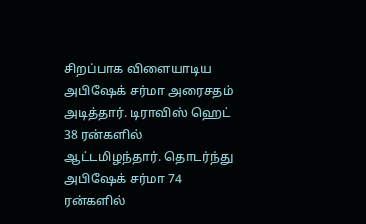சிறப்பாக விளையாடிய அபிஷேக் சர்மா அரைசதம் அடித்தார். டிராவிஸ் ஹெட் 38 ரன்களில் ஆட்டமிழந்தார். தொடர்ந்து அபிஷேக் சர்மா 74 ரன்களில்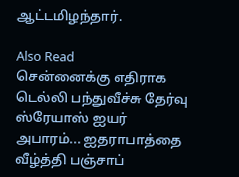ஆட்டமிழந்தார்.

Also Read
சென்னைக்கு எதிராக டெல்லி பந்துவீச்சு தேர்வு
ஸ்ரேயாஸ் ஐயர் அபாரம்... ஐதராபாத்தை வீழ்த்தி பஞ்சாப்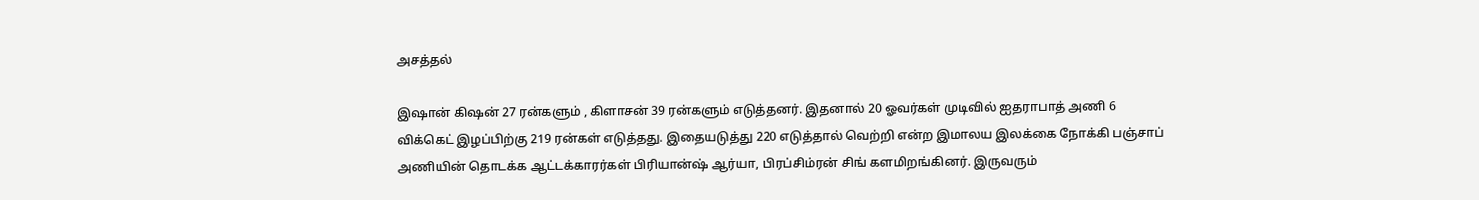அசத்தல்

இஷான் கிஷன் 27 ரன்களும் , கிளாசன் 39 ரன்களும் எடுத்தனர். இதனால் 20 ஓவர்கள் முடிவில் ஐதராபாத் அணி 6 விக்கெட் இழப்பிற்கு 219 ரன்கள் எடுத்தது. இதையடுத்து 220 எடுத்தால் வெற்றி என்ற இமாலய இலக்கை நோக்கி பஞ்சாப் அணியின் தொடக்க ஆட்டக்காரர்கள் பிரியான்ஷ் ஆர்யா, பிரப்சிம்ரன் சிங் களமிறங்கினர். இருவரும்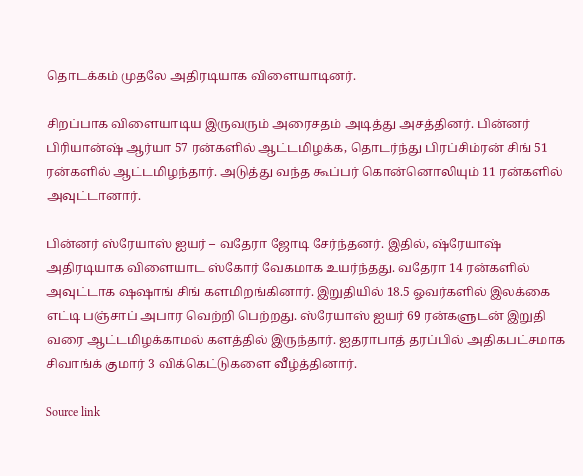தொடக்கம் முதலே அதிரடியாக விளையாடினர்.

சிறப்பாக விளையாடிய இருவரும் அரைசதம் அடித்து அசத்தினர். பின்னர் பிரியான்ஷ் ஆர்யா 57 ரன்களில் ஆட்டமிழக்க, தொடர்ந்து பிரப்சிம்ரன் சிங் 51 ரன்களில் ஆட்டமிழந்தார். அடுத்து வந்த கூப்பர் கொன்னொலியும் 11 ரன்களில் அவுட்டானார்.

பின்னர் ஸ்ரேயாஸ் ஐயர் – வதேரா ஜோடி சேர்ந்தனர். இதில், ஷ்ரேயாஷ் அதிரடியாக விளையாட ஸ்கோர் வேகமாக உயர்ந்தது. வதேரா 14 ரன்களில் அவுட்டாக ஷஷாங் சிங் களமிறங்கினார். இறுதியில் 18.5 ஓவர்களில் இலக்கை எட்டி பஞ்சாப் அபார வெற்றி பெற்றது. ஸ்ரேயாஸ் ஐயர் 69 ரன்களுடன் இறுதி வரை ஆட்டமிழக்காமல் களத்தில் இருந்தார். ஐதராபாத் தரப்பில் அதிகபட்சமாக சிவாங்க் குமார் 3 விக்கெட்டுகளை வீழ்த்தினார்.

Source link